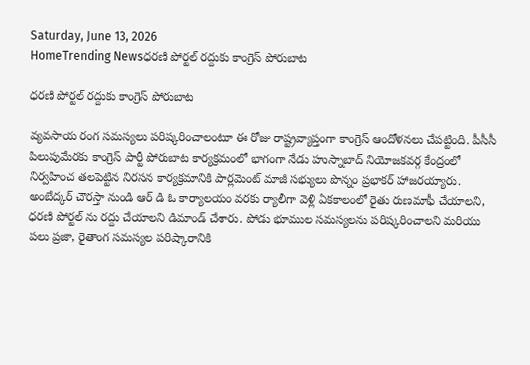Saturday, June 13, 2026
HomeTrending Newsధరణి పోర్టల్ రద్దుకు కాంగ్రెస్ పోరుబాట

ధరణి పోర్టల్ రద్దుకు కాంగ్రెస్ పోరుబాట

వ్యవసాయ రంగ సమస్యలు పరిష్కరించాలంటూ ఈ రోజు రాష్ట్రవ్యాప్తంగా కాంగ్రెస్ ఆందోళనలు చేపట్టింది. పీసీసీ పిలుపుమేరకు కాంగ్రెస్ పార్టీ పోరుబాట కార్యక్రమంలో భాగంగా నేడు హుస్నాబాద్ నియోజకవర్గ కేంద్రంలో నిర్వహించ తలపెట్టిన నిరసన కార్యక్రమానికి పార్లమెంట్ మాజీ సభ్యులు పొన్నం ప్రభాకర్ హాజరయ్యారు. అంబేద్కర్ చౌరస్తా నుండి ఆర్ డి ఓ కార్యాలయం వరకు ర్యాలీగా వెళ్లి ఏకకాలంలో రైతు రుణమాఫీ చేయాలని, ధరణి పోర్టల్ ను రద్దు చేయాలని డిమాండ్ చేశారు. పోడు భూముల సమస్యలను పరిష్కరించాలని మరియు పలు ప్రజా, రైతాంగ సమస్యల పరిష్కారానికి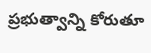ప్రభుత్వాన్ని కోరుతూ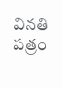వినతి పత్రం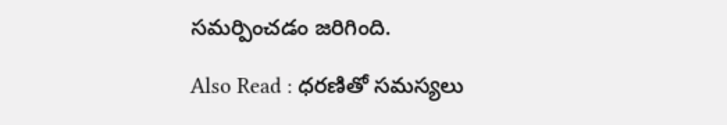సమర్పించడం జరిగింది.

Also Read : ధరణితో సమస్యలు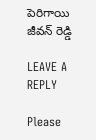పెరిగాయి జీవన్ రెడ్డి

LEAVE A REPLY

Please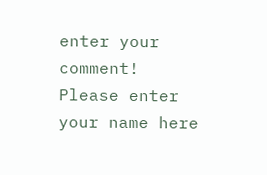enter your comment!
Please enter your name here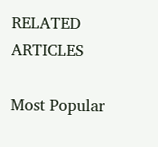RELATED ARTICLES

Most Popular